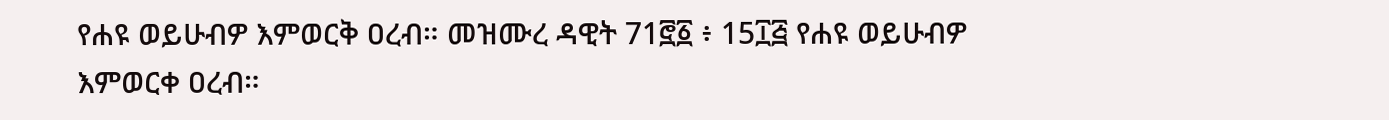የሐዩ ወይሁብዎ እምወርቅ ዐረብ። መዝሙረ ዳዊት 71፸፩ ፥ 15፲፭ የሐዩ ወይሁብዎ እምወርቀ ዐረብ።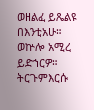ወዘልፈ ይጼልዩ በእንቲአሁ። ወኵሎ አሚረ ይድኀርዎ። ትርጉምእርሱ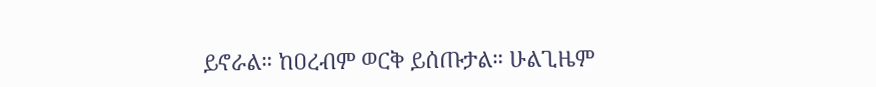ይኖራል። ከዐረብም ወርቅ ይሰጡታል። ሁልጊዜም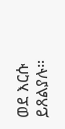ወደ እርሱ ይጸልያሉ።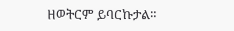ዘወትርም ይባርኩታል።